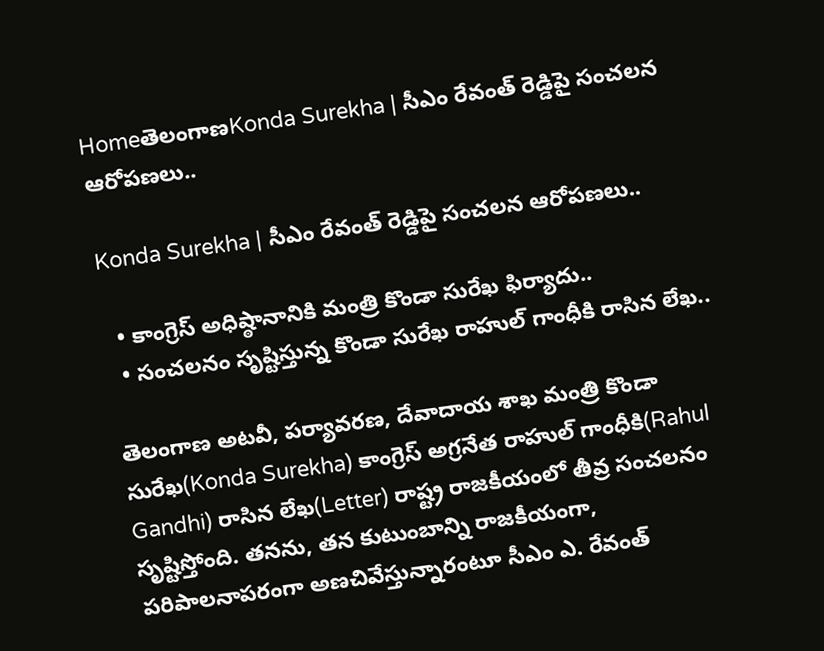HomeతెలంగాణKonda Surekha | సీఎం రేవంత్ రెడ్డిపై సంచలన ఆరోపణలు..

Konda Surekha | సీఎం రేవంత్ రెడ్డిపై సంచలన ఆరోపణలు..

  • కాంగ్రెస్ అధిష్ఠానానికి మంత్రి కొండా సురేఖ ఫిర్యాదు..
  • సంచలనం సృష్టిస్తున్న కొండా సురేఖ రాహుల్ గాంధీకి రాసిన లేఖ..

తెలంగాణ అటవీ, పర్యావరణ, దేవాదాయ శాఖ మంత్రి కొండా సురేఖ(Konda Surekha) కాంగ్రెస్ అగ్రనేత రాహుల్ గాంధీకి(Rahul Gandhi) రాసిన లేఖ(Letter) రాష్ట్ర రాజకీయంలో తీవ్ర సంచలనం సృష్టిస్తోంది. తనను, తన కుటుంబాన్ని రాజకీయంగా, పరిపాలనాపరంగా అణచివేస్తున్నారంటూ సీఎం ఎ. రేవంత్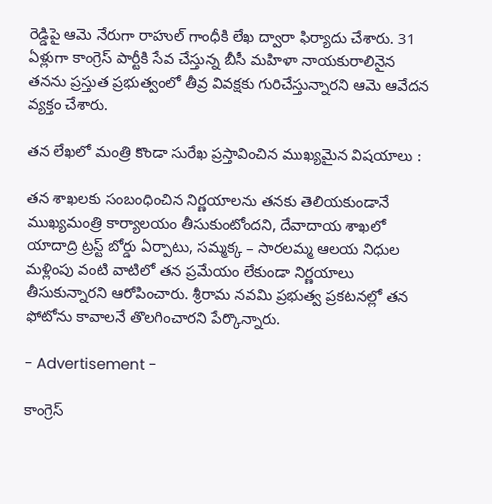రెడ్డిపై ఆమె నేరుగా రాహుల్ గాంధీకి లేఖ ద్వారా ఫిర్యాదు చేశారు. 31 ఏళ్లుగా కాంగ్రెస్ పార్టీకి సేవ చేస్తున్న బీసీ మహిళా నాయకురాలినైన తనను ప్రస్తుత ప్రభుత్వంలో తీవ్ర వివక్షకు గురిచేస్తున్నారని ఆమె ఆవేదన వ్యక్తం చేశారు.

తన లేఖలో మంత్రి కొండా సురేఖ ప్రస్తావించిన ముఖ్యమైన విషయాలు :

తన శాఖలకు సంబంధించిన నిర్ణయాలను తనకు తెలియకుండానే ముఖ్యమంత్రి కార్యాలయం తీసుకుంటోందని, దేవాదాయ శాఖలో యాదాద్రి ట్రస్ట్ బోర్డు ఏర్పాటు, సమ్మక్క – సారలమ్మ ఆలయ నిధుల మళ్లింపు వంటి వాటిలో తన ప్రమేయం లేకుండా నిర్ణయాలు తీసుకున్నారని ఆరోపించారు. శ్రీరామ నవమి ప్రభుత్వ ప్రకటనల్లో తన ఫోటోను కావాలనే తొలగించారని పేర్కొన్నారు.

- Advertisement -

కాంగ్రెస్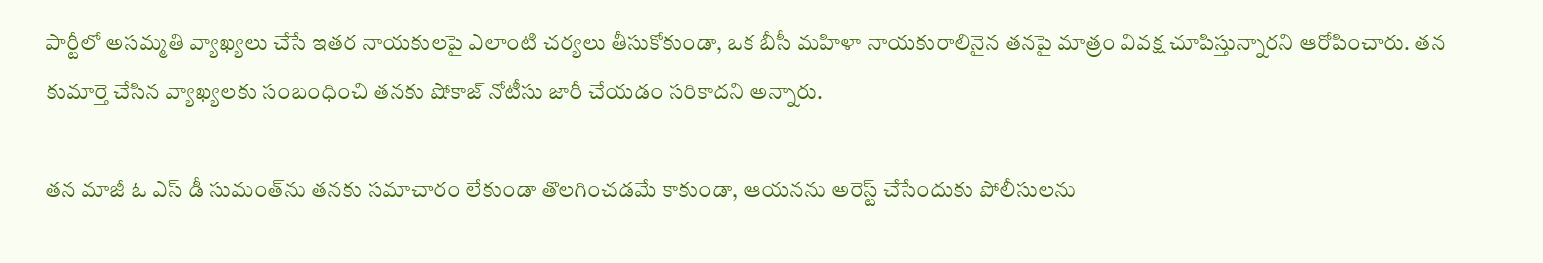పార్టీలో అసమ్మతి వ్యాఖ్యలు చేసే ఇతర నాయకులపై ఎలాంటి చర్యలు తీసుకోకుండా, ఒక బీసీ మహిళా నాయకురాలినైన తనపై మాత్రం వివక్ష చూపిస్తున్నారని ఆరోపించారు. తన కుమార్తె చేసిన వ్యాఖ్యలకు సంబంధించి తనకు షోకాజ్ నోటీసు జారీ చేయడం సరికాదని అన్నారు.

తన మాజీ ఓ ఎస్ డీ సుమంత్‌ను తనకు సమాచారం లేకుండా తొలగించడమే కాకుండా, ఆయనను అరెస్ట్ చేసేందుకు పోలీసులను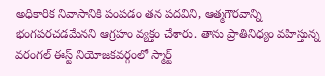అధికారిక నివాసానికి పంపడం తన పదవిని, ఆత్మగౌరవాన్ని భంగపరచడమేనని ఆగ్రహం వ్యక్తం చేశారు. తాను ప్రాతినిధ్యం వహిస్తున్న వరంగల్ ఈస్ట్ నియోజకవర్గంలో స్మార్ట్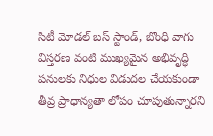సిటీ మోడల్ బస్ స్టాండ్, బొంధి వాగు విస్తరణ వంటి ముఖ్యమైన అభివృద్ధి పనులకు నిధుల విడుదల చేయకుండా తీవ్ర ప్రాధాన్యతా లోపం చూపుతున్నారని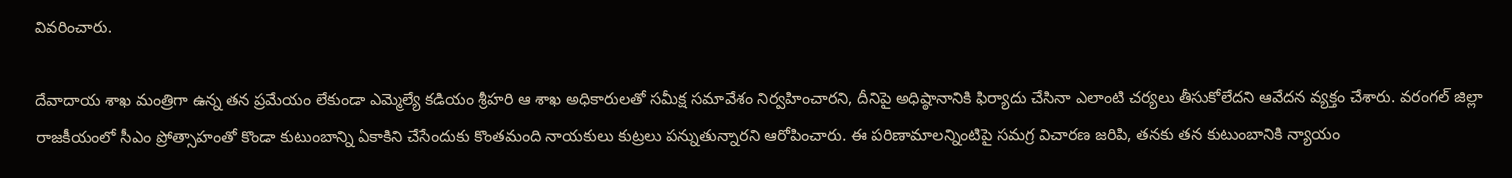వివరించారు.

దేవాదాయ శాఖ మంత్రిగా ఉన్న తన ప్రమేయం లేకుండా ఎమ్మెల్యే కడియం శ్రీహరి ఆ శాఖ అధికారులతో సమీక్ష సమావేశం నిర్వహించారని, దీనిపై అధిష్ఠానానికి ఫిర్యాదు చేసినా ఎలాంటి చర్యలు తీసుకోలేదని ఆవేదన వ్యక్తం చేశారు. వరంగల్ జిల్లా రాజకీయంలో సీఎం ప్రోత్సాహంతో కొండా కుటుంబాన్ని ఏకాకిని చేసేందుకు కొంతమంది నాయకులు కుట్రలు పన్నుతున్నారని ఆరోపించారు. ఈ పరిణామాలన్నింటిపై సమగ్ర విచారణ జరిపి, తనకు తన కుటుంబానికి న్యాయం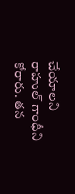చేయాలని రాహుల్ గాంధీని కోరారు. తన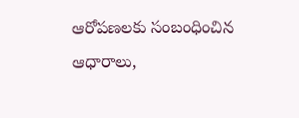ఆరోపణలకు సంబంధించిన ఆధారాలు,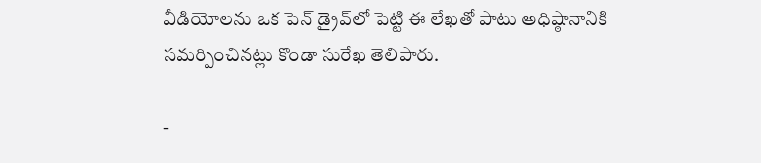వీడియోలను ఒక పెన్ డ్రైవ్‌లో పెట్టి ఈ లేఖతో పాటు అధిష్ఠానానికి సమర్పించినట్లు కొండా సురేఖ తెలిపారు.

-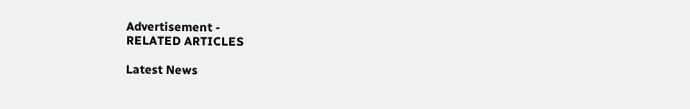Advertisement -
RELATED ARTICLES

Latest News